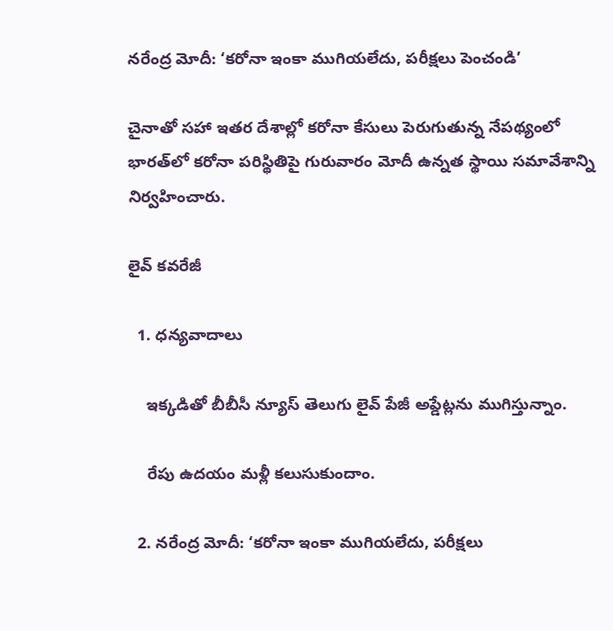నరేంద్ర మోదీ: ‘కరోనా ఇంకా ముగియలేదు, పరీక్షలు పెంచండి’

చైనాతో సహా ఇతర దేశాల్లో కరోనా కేసులు పెరుగుతున్న నేపథ్యంలో భారత్‌లో కరోనా పరిస్థితిపై గురువారం మోదీ ఉన్నత స్థాయి సమావేశాన్ని నిర్వహించారు.

లైవ్ కవరేజీ

  1. ధన్యవాదాలు

    ఇక్కడితో బీబీసీ న్యూస్ తెలుగు లైవ్ పేజీ అప్డేట్లను ముగిస్తున్నాం.

    రేపు ఉదయం మళ్లీ కలుసుకుందాం.

  2. నరేంద్ర మోదీ: ‘కరోనా ఇంకా ముగియలేదు, పరీక్షలు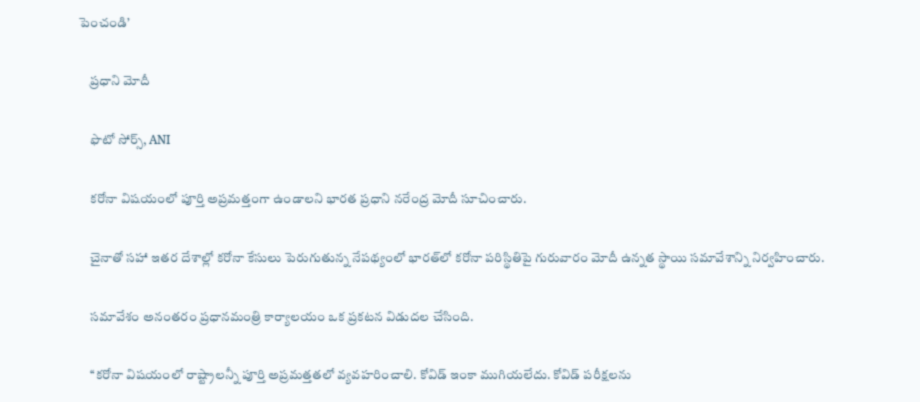పెంచండి’

    ప్రధాని మోదీ

    ఫొటో సోర్స్, ANI

    కరోనా విషయంలో పూర్తి అప్రమత్తంగా ఉండాలని భారత ప్రధాని నరేంద్ర మోదీ సూచించారు.

    చైనాతో సహా ఇతర దేశాల్లో కరోనా కేసులు పెరుగుతున్న నేపథ్యంలో భారత్‌లో కరోనా పరిస్థితిపై గురువారం మోదీ ఉన్నత స్థాయి సమావేశాన్ని నిర్వహించారు.

    సమావేశం అనంతరం ప్రధానమంత్రి కార్యాలయం ఒక ప్రకటన విడుదల చేసింది.

    ‘‘కరోనా విషయంలో రాష్ట్రాలన్నీ పూర్తి అప్రమత్తతలో వ్యవహరించాలి. కోవిడ్ ఇంకా ముగియలేదు. కోవిడ్‌ పరీక్షలను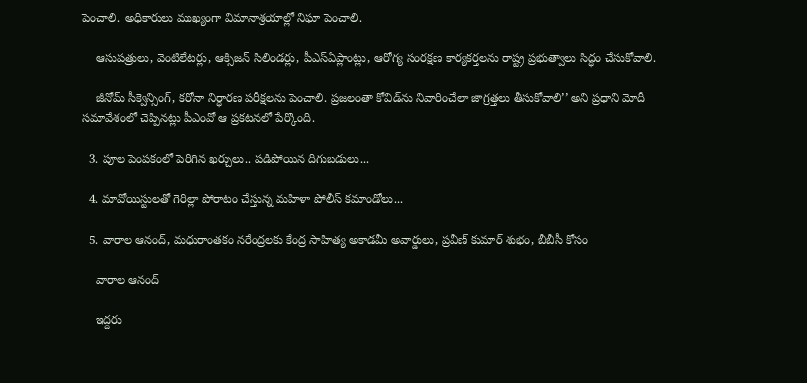పెంచాలి. అధికారులు ముఖ్యంగా విమానాశ్రయాల్లో నిఘా పెంచాలి.

    ఆసుపత్రులు, వెంటిలేటర్లు, ఆక్సిజన్ సిలిండర్లు, పీఎస్‌ఏప్లాంట్లు, ఆరోగ్య సంరక్షణ కార్యకర్తలను రాష్ట్ర ప్రభుత్వాలు సిద్ధం చేసుకోవాలి.

    జీనోమ్ సీక్వెన్సింగ్, కరోనా నిర్ధారణ పరీక్షలను పెంచాలి. ప్రజలంతా కోవిడ్‌ను నివారించేలా జాగ్రత్తలు తీసుకోవాలి’’ అని ప్రధాని మోదీ సమావేశంలో చెప్పినట్లు పీఎంవో ఆ ప్రకటనలో పేర్కొంది.

  3. పూల పెంపకంలో పెరిగిన ఖర్చులు.. పడిపోయిన దిగుబడులు...

  4. మావోయిస్టులతో గెరిల్లా పోరాటం చేస్తున్న మహిళా పోలీస్ కమాండోలు...

  5. వారాల ఆనంద్, మధురాంతకం నరేంద్రలకు కేంద్ర సాహిత్య అకాడమీ అవార్డులు, ప్రవీణ్ కుమార్ శుభం, బీబీసీ కోసం

    వారాల ఆనంద్

    ఇద్దరు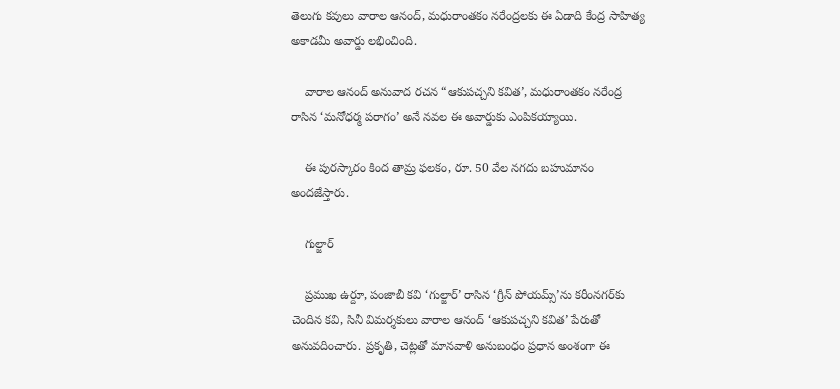తెలుగు కవులు వారాల ఆనంద్, మధురాంతకం నరేంద్రలకు ఈ ఏడాది కేంద్ర సాహిత్య అకాడమీ అవార్డు లభించింది.

    వారాల ఆనంద్ అనువాద రచన “ఆకుపచ్చని కవిత’, మధురాంతకం నరేంద్ర రాసిన ‘మనోధర్మ పరాగం’ అనే నవల ఈ అవార్డుకు ఎంపికయ్యాయి.

    ఈ పురస్కారం కింద తామ్ర ఫలకం, రూ. 50 వేల నగదు బహుమానం అందజేస్తారు.

    గుల్జార్

    ప్రముఖ ఉర్దూ, పంజాబీ కవి ‘గుల్జార్’ రాసిన ‘గ్రీన్ పోయమ్స్’ను కరీంనగర్‌కు చెందిన కవి, సినీ విమర్శకులు వారాల ఆనంద్ ‘ఆకుపచ్చని కవిత’ పేరుతో అనువదించారు. ప్రకృతి, చెట్లతో మానవాళి అనుబంధం ప్రధాన అంశంగా ఈ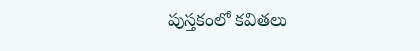పుస్తకంలో కవితలు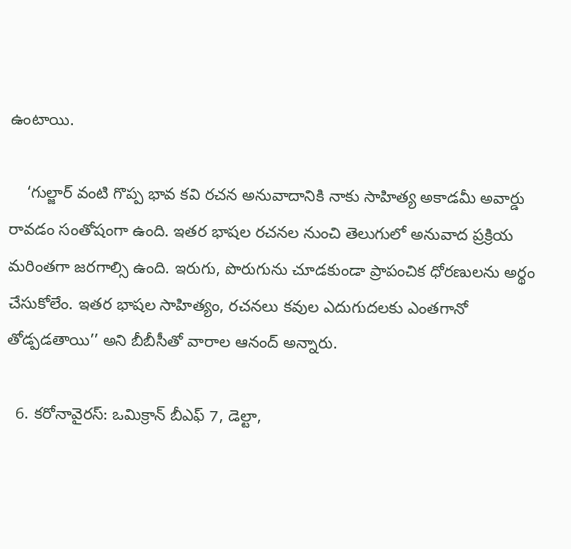ఉంటాయి.

    ‘గుల్జార్ వంటి గొప్ప భావ కవి రచన అనువాదానికి నాకు సాహిత్య అకాడమీ అవార్డు రావడం సంతోషంగా ఉంది. ఇతర భాషల రచనల నుంచి తెలుగులో అనువాద ప్రక్రియ మరింతగా జరగాల్సి ఉంది. ఇరుగు, పొరుగును చూడకుండా ప్రాపంచిక ధోరణులను అర్థం చేసుకోలేం. ఇతర భాషల సాహిత్యం, రచనలు కవుల ఎదుగుదలకు ఎంతగానో తోడ్పడతాయి’’ అని బీబీసీతో వారాల ఆనంద్ అన్నారు.

  6. కరోనావైరస్: ఒమిక్రాన్ బీఎఫ్ 7, డెల్టా,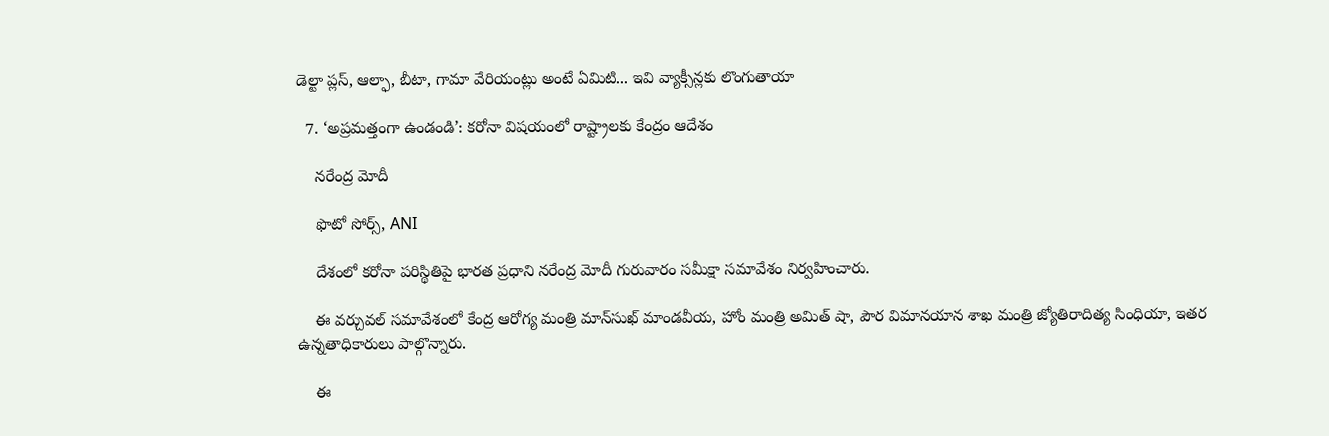డెల్టా ప్లస్, ఆల్ఫా, బీటా, గామా వేరియంట్లు అంటే ఏమిటి... ఇవి వ్యాక్సీన్లకు లొంగుతాయా

  7. ‘అప్రమత్తంగా ఉండండి’: కరోనా విషయంలో రాష్ట్రాలకు కేంద్రం ఆదేశం

    నరేంద్ర మోదీ

    ఫొటో సోర్స్, ANI

    దేశంలో కరోనా పరిస్థితిపై భారత ప్రధాని నరేంద్ర మోదీ గురువారం సమీక్షా సమావేశం నిర్వహించారు.

    ఈ వర్చువల్ సమావేశంలో కేంద్ర ఆరోగ్య మంత్రి మాన్‌సుఖ్ మాండవీయ, హోం మంత్రి అమిత్ షా, పౌర విమానయాన శాఖ మంత్రి జ్యోతిరాదిత్య సింధియా, ఇతర ఉన్నతాధికారులు పాల్గొన్నారు.

    ఈ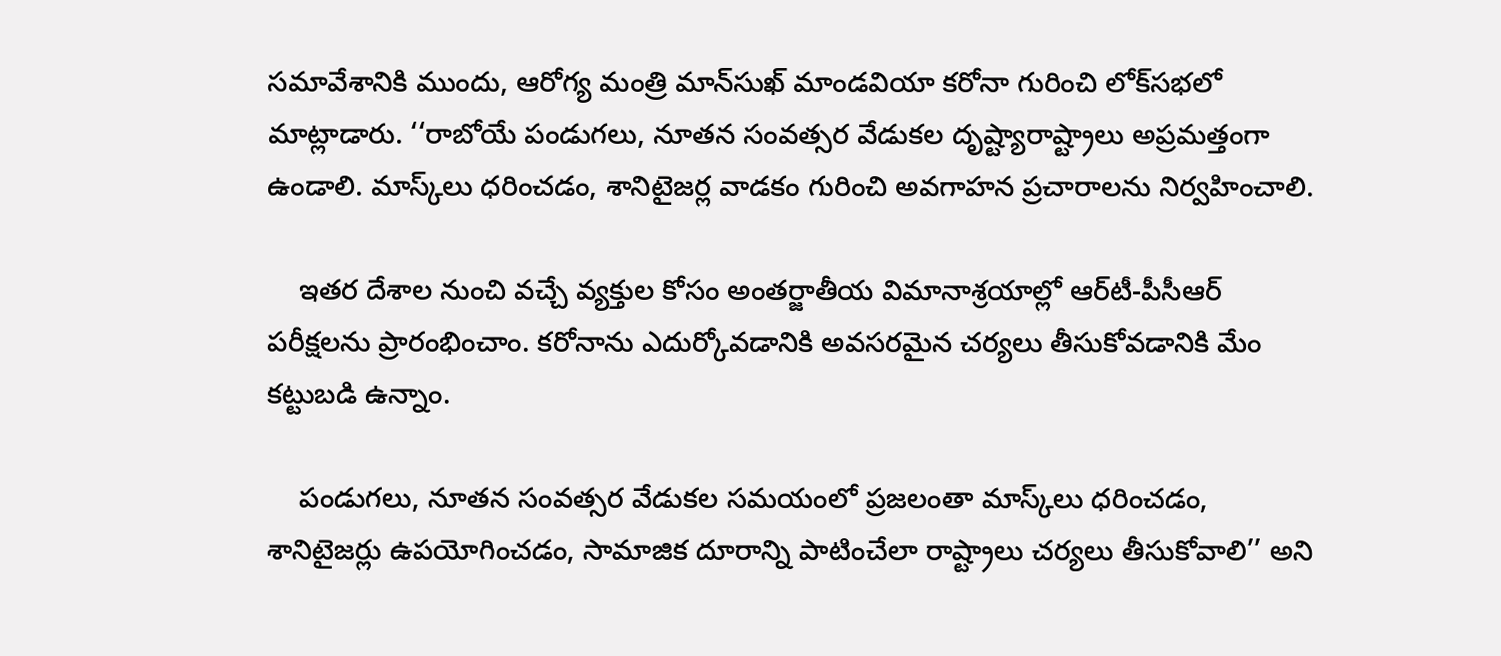సమావేశానికి ముందు, ఆరోగ్య మంత్రి మాన్‌సుఖ్ మాండవియా కరోనా గురించి లోక్‌సభలో మాట్లాడారు. ‘‘రాబోయే పండుగలు, నూతన సంవత్సర వేడుకల దృష్ట్యారాష్ట్రాలు అప్రమత్తంగా ఉండాలి. మాస్క్‌లు ధరించడం, శానిటైజర్ల వాడకం గురించి అవగాహన ప్రచారాలను నిర్వహించాలి.

    ఇతర దేశాల నుంచి వచ్చే వ్యక్తుల కోసం అంతర్జాతీయ విమానాశ్రయాల్లో ఆర్‌టీ-పీసీఆర్ పరీక్షలను ప్రారంభించాం. కరోనాను ఎదుర్కోవడానికి అవసరమైన చర్యలు తీసుకోవడానికి మేం కట్టుబడి ఉన్నాం.

    పండుగలు, నూతన సంవత్సర వేడుకల సమయంలో ప్రజలంతా మాస్క్‌లు ధరించడం, శానిటైజర్లు ఉపయోగించడం, సామాజిక దూరాన్ని పాటించేలా రాష్ట్రాలు చర్యలు తీసుకోవాలి’’ అని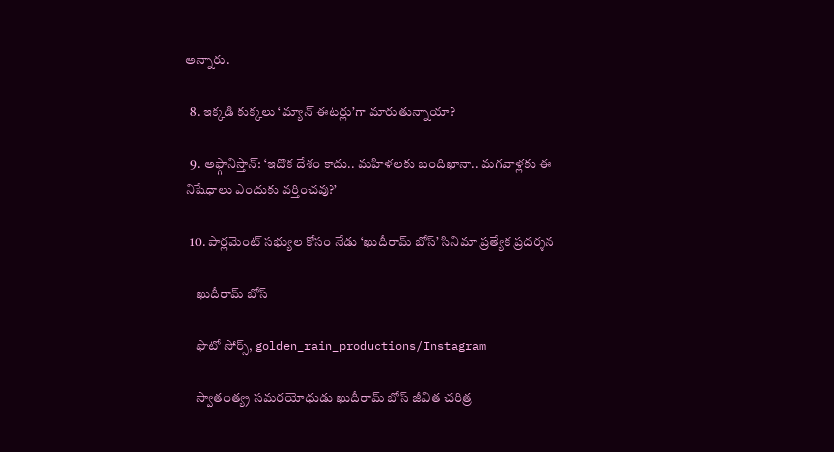అన్నారు.

  8. ఇక్కడి కుక్కలు ‘మ్యాన్ ఈటర్లు’గా మారుతున్నాయా?

  9. అఫ్గానిస్తాన్: ‘ఇదొక దేశం కాదు.. మహిళలకు బందిఖానా.. మగవాళ్లకు ఈ నిషేధాలు ఎందుకు వర్తించవు?’

  10. పార్లమెంట్ సభ్యుల కోసం నేడు ‘ఖుదీరామ్ బోస్’ సినిమా ప్రత్యేక ప్రదర్శన

    ఖుదీరామ్ బోస్

    ఫొటో సోర్స్, golden_rain_productions/Instagram

    స్వాతంత్య్ర సమరయోధుడు ఖుదీరామ్ బోస్ జీవిత చరిత్ర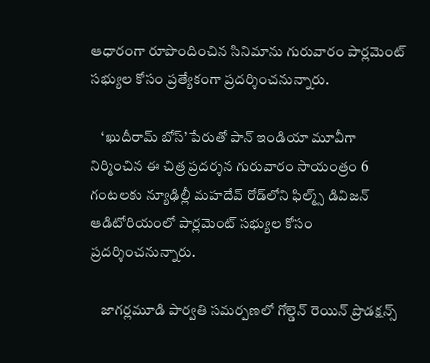ఆధారంగా రూపొందించిన సినిమాను గురువారం పార్లమెంట్ సభ్యుల కోసం ప్రత్యేకంగా ప్రదర్శించనున్నారు.

    ‘ఖుదీరామ్ బోస్’ పేరుతో పాన్ ఇండియా మూవీగా నిర్మించిన ఈ చిత్ర ప్రదర్శన గురువారం సాయంత్రం 6 గంటలకు న్యూఢిల్లీ మహదేవ్‌ రోడ్‌లోని ఫిల్మ్స్ డివిజన్‌ ఆడిటోరియంలో పార్లమెంట్ సభ్యుల కోసం ప్రదర్శించనున్నారు.

    జాగర్లమూడి పార్వతి సమర్పణలో గోల్డెన్ రెయిన్ ప్రొడక్షన్స్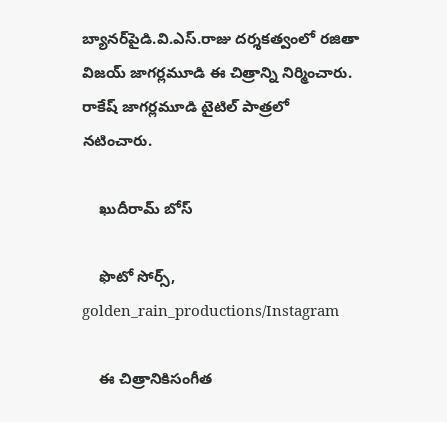బ్యానర్‌పైడి.వి.ఎస్‌.రాజు ద‌ర్శ‌క‌త్వంలో ర‌జితా విజ‌య్ జాగర్ల‌మూడి ఈ చిత్రాన్ని నిర్మించారు. రాకేష్ జాగ‌ర్ల‌మూడి టైటిల్ పాత్ర‌లో న‌టించారు.

    ఖుదీరామ్ బోస్

    ఫొటో సోర్స్, golden_rain_productions/Instagram

    ఈ చిత్రానికిసంగీత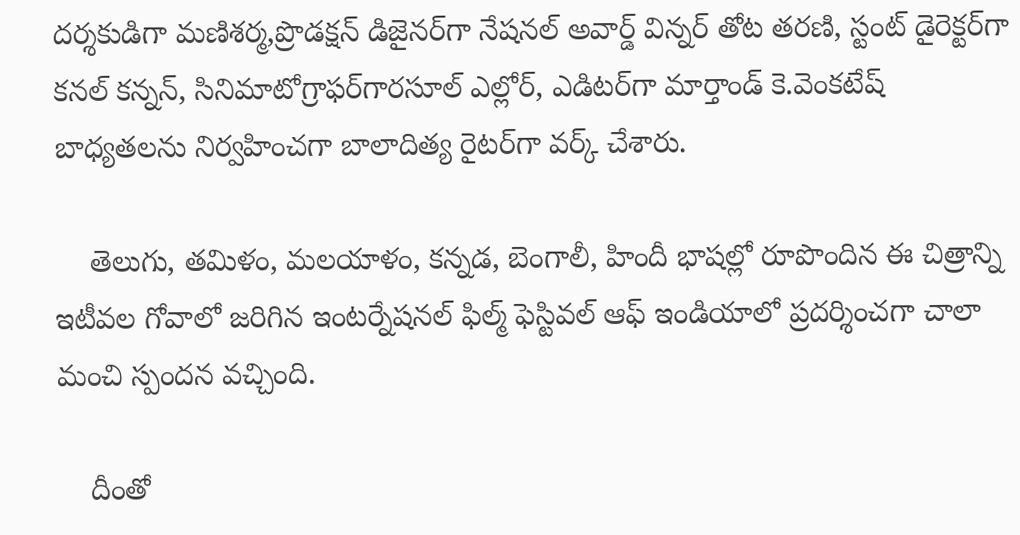దర్శకుడిగా మణిశర్మ,ప్రొడక్ష‌న్ డిజైన‌ర్‌గా నేష‌న‌ల్ అవార్డ్ విన్న‌ర్‌ తోట త‌ర‌ణి, స్టంట్ డైరెక్ట‌ర్‌గా క‌న‌ల్ క‌న్న‌న్‌, సినిమాటోగ్రాఫ‌ర్‌గార‌సూల్ ఎల్లోర్, ఎడిట‌ర్‌గా మార్తాండ్ కె.వెంక‌టేష్ బాధ్య‌త‌ల‌ను నిర్వ‌హించ‌గా బాలాదిత్య రైట‌ర్‌గా వ‌ర్క్ చేశారు.

    తెలుగు, తమిళం, మలయాళం, కన్నడ, బెంగాలీ, హిందీ భాషల్లో రూపొందిన ఈ చిత్రాన్ని ఇటీవ‌ల గోవాలో జ‌రిగిన ఇంటర్నేష‌న‌ల్ ఫిల్మ్ ఫెస్టివ‌ల్ ఆఫ్ ఇండియాలో ప్ర‌దర్శించ‌గా చాలా మంచి స్పంద‌న వ‌చ్చింది.

    దీంతో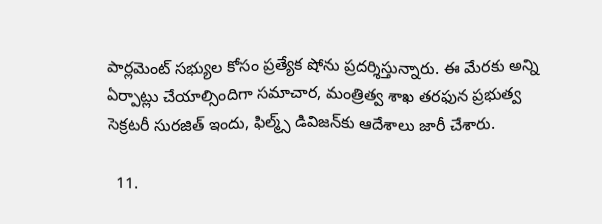పార్లమెంట్ సభ్యుల కోసం ప్రత్యేక షోను ప్రదర్శిస్తున్నారు. ఈ మేరకు అన్ని ఏర్పాట్లు చేయాల్సిందిగా సమాచార, మంత్రిత్వ శాఖ తరఫున ప్రభుత్వ సెక్రటరీ సురజిత్ ఇందు, ఫిల్మ్స్ డివిజన్‌కు ఆదేశాలు జారీ చేశారు.

  11.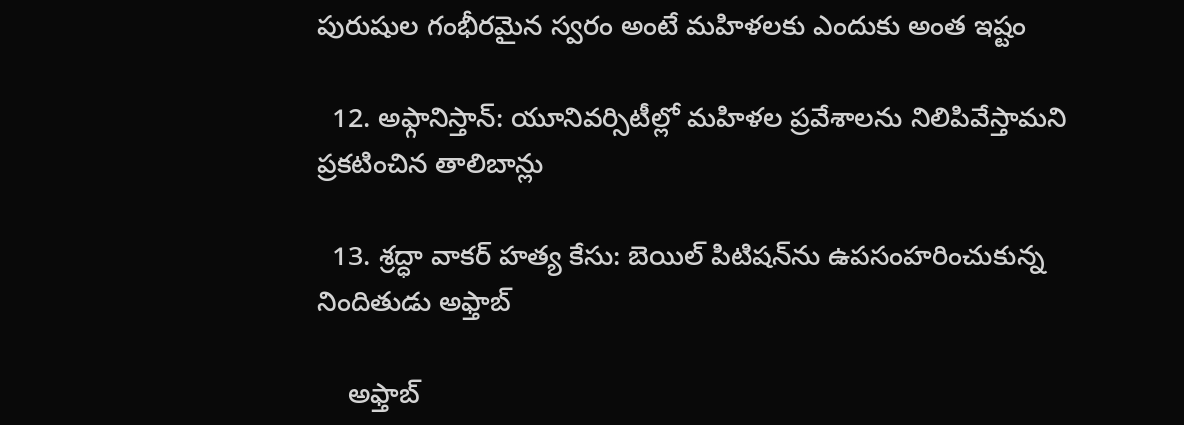పురుషుల గంభీరమైన స్వరం అంటే మహిళలకు ఎందుకు అంత ఇష్టం

  12. అఫ్గానిస్తాన్: యూనివర్సిటీల్లో మహిళల ప్రవేశాలను నిలిపివేస్తామని ప్రకటించిన తాలిబాన్లు

  13. శ్రద్ధా వాకర్ హత్య కేసు: బెయిల్ పిటిషన్‌ను ఉపసంహరించుకున్న నిందితుడు అఫ్తాబ్

    అఫ్తాబ్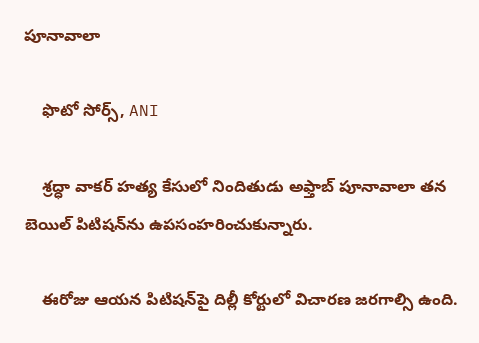పూనావాలా

    ఫొటో సోర్స్, ANI

    శ్రద్ధా వాకర్ హత్య కేసులో నిందితుడు అఫ్తాబ్ పూనావాలా తన బెయిల్ పిటిషన్‌ను ఉపసంహరించుకున్నారు.

    ఈరోజు ఆయన పిటిషన్‌పై దిల్లీ కోర్టులో విచారణ జరగాల్సి ఉంది.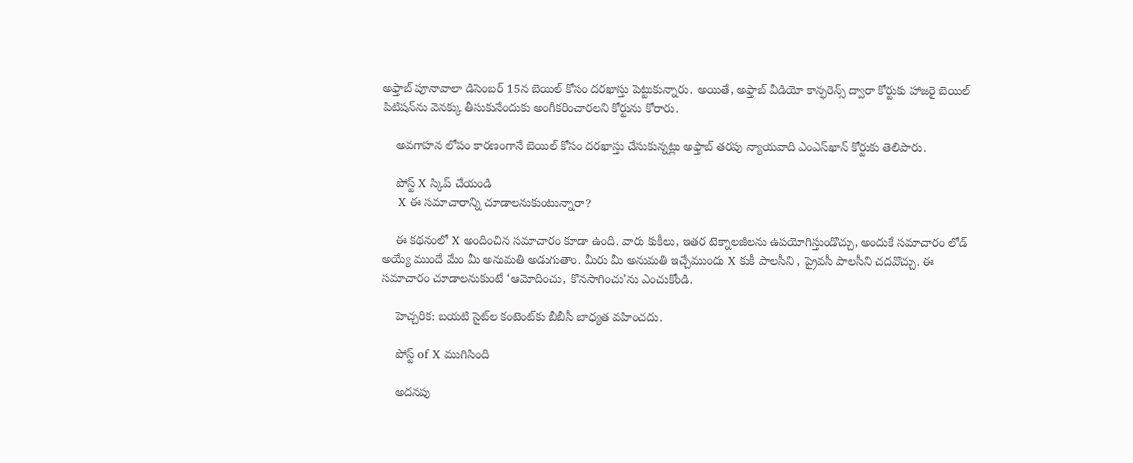అఫ్తాబ్ పూనావాలా డిసెంబర్ 15న బెయిల్ కోసం దరఖాస్తు పెట్టుకున్నారు. అయితే, అఫ్తాబ్ వీడియో కాన్ఫరెన్స్ ద్వారా కోర్టుకు హాజరై బెయిల్ పిటిషన్‌ను వెనక్కు తీసుకునేందుకు అంగీకరించారలని కోర్టును కోరారు.

    అవగాహన లోపం కారణంగానే బెయిల్‌ కోసం దరఖాస్తు చేసుకున్నట్లు అఫ్తాబ్ తరపు న్యాయవాది ఎంఎస్‌ఖాన్‌ కోర్టుకు తెలిపారు.

    పోస్ట్‌ X స్కిప్ చేయండి
    X ఈ సమాచారాన్ని చూడాలనుకుంటున్నారా?

    ఈ కథనంలో X అందించిన సమాచారం కూడా ఉంది. వారు కుకీలు, ఇతర టెక్నాలజీలను ఉపయోగిస్తుండొచ్చు, అందుకే సమాచారం లోడ్ అయ్యే ముందే మేం మీ అనుమతి అడుగుతాం. మీరు మీ అనుమతి ఇచ్చేముందు X కుకీ పాలసీని , ప్రైవసీ పాలసీని చదవొచ్చు. ఈ సమాచారం చూడాలనుకుంటే ‘ఆమోదించు, కొనసాగించు’ను ఎంచుకోండి.

    హెచ్చరిక: బయటి సైట్‌ల కంటెంట్‌కు బీబీసీ బాధ్యత వహించదు.

    పోస్ట్ of X ముగిసింది

    అదనపు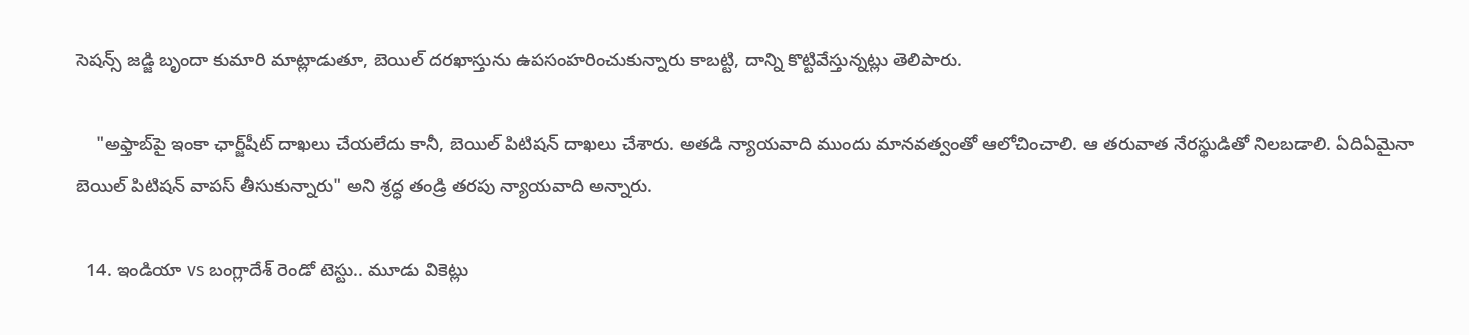సెషన్స్ జడ్జి బృందా కుమారి మాట్లాడుతూ, బెయిల్ దరఖాస్తును ఉపసంహరించుకున్నారు కాబట్టి, దాన్ని కొట్టివేస్తున్నట్లు తెలిపారు.

    "అఫ్తాబ్‌పై ఇంకా ఛార్జ్‌షీట్‌ దాఖలు చేయలేదు కానీ, బెయిల్‌ పిటిషన్‌ దాఖలు చేశారు. అతడి న్యాయవాది ముందు మానవత్వంతో ఆలోచించాలి. ఆ తరువాత నేరస్థుడితో నిలబడాలి. ఏదిఏమైనా బెయిల్ పిటిషన్ వాపస్ తీసుకున్నారు" అని శ్రద్ధ తండ్రి తరపు న్యాయవాది అన్నారు.

  14. ఇండియా vs బంగ్లాదేశ్ రెండో టెస్టు.. మూడు వికెట్లు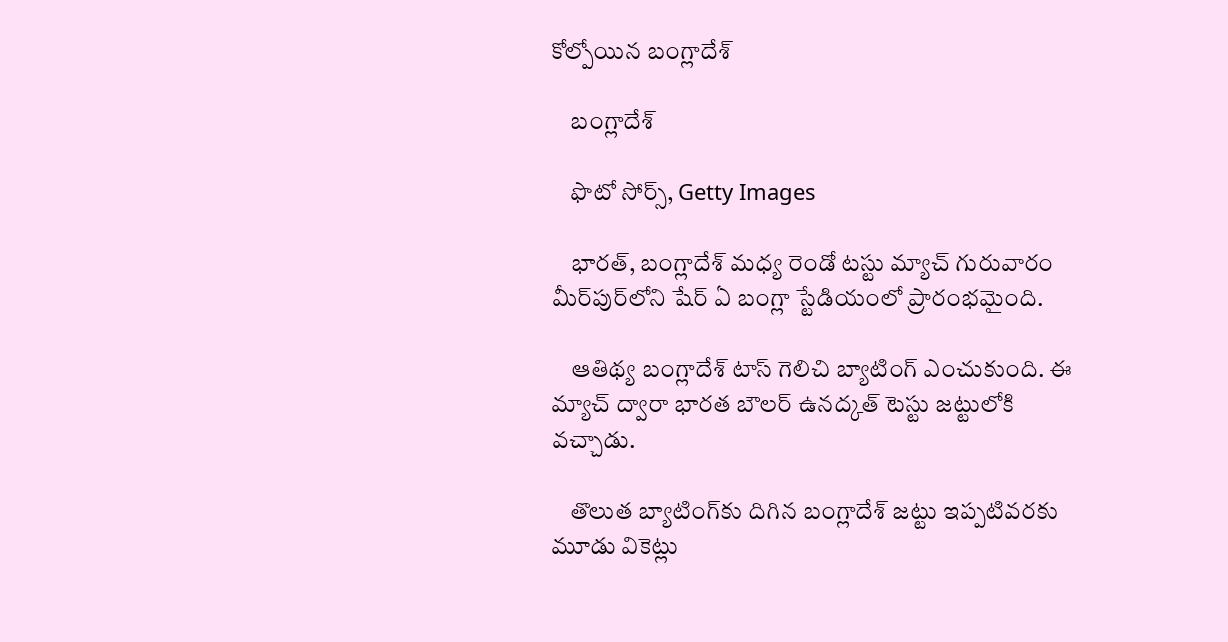కోల్పోయిన బంగ్లాదేశ్

    బంగ్లాదేశ్

    ఫొటో సోర్స్, Getty Images

    భారత్, బంగ్లాదేశ్ మధ్య రెండో టస్టు మ్యాచ్ గురువారం మీర్‌పుర్‌లోని షేర్ ఏ బంగ్లా స్టేడియంలో ప్రారంభమైంది.

    ఆతిథ్య బంగ్లాదేశ్ టాస్ గెలిచి బ్యాటింగ్ ఎంచుకుంది. ఈ మ్యాచ్ ద్వారా భారత బౌలర్ ఉనద్కత్ టెస్టు జట్టులోకి వచ్చాడు.

    తొలుత బ్యాటింగ్‌కు దిగిన బంగ్లాదేశ్ జట్టు ఇప్పటివరకు మూడు వికెట్లు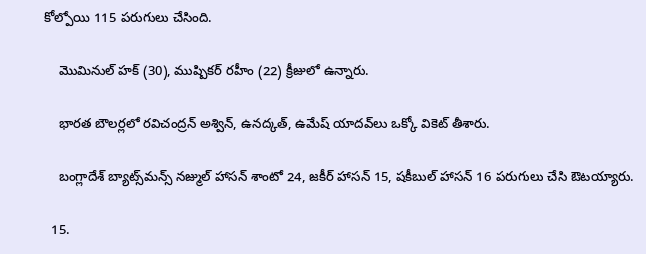కోల్పోయి 115 పరుగులు చేసింది.

    మొమినుల్ హక్ (30), ముష్పికర్ రహీం (22) క్రీజులో ఉన్నారు.

    భారత బౌలర్లలో రవిచంద్రన్ అశ్విన్, ఉనద్కత్, ఉమేష్ యాదవ్‌లు ఒక్కో వికెట్ తీశారు.

    బంగ్లాదేశ్ బ్యాట్స్‌మన్స్ నజ్ముల్ హాసన్ శాంటో 24, జకీర్ హాసన్ 15, షకీబుల్ హాసన్ 16 పరుగులు చేసి ఔటయ్యారు.

  15.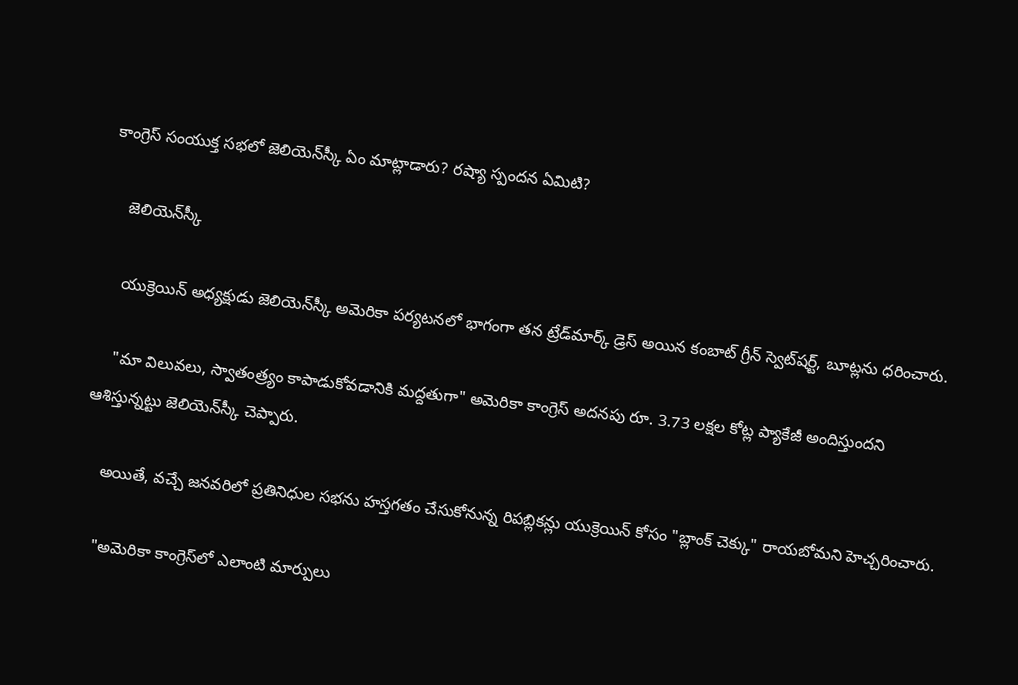కాంగ్రెస్ సంయుక్త సభలో జెలియెన్‌స్కీ ఏం మాట్లాడారు? రష్యా స్పందన ఏమిటి?

    జెలియెన్‌స్కీ

    యుక్రెయిన్ అధ్యక్షుడు జెలియెన్‌స్కీ అమెరికా పర్యటనలో భాగంగా తన ట్రేడ్‌మార్క్ డ్రెస్ అయిన కంబాట్ గ్రీన్ స్వెట్‌షర్ట్, బూట్లను ధరించారు.

    "మా విలువలు, స్వాతంత్ర్యం కాపాడుకోవడానికి మద్దతుగా" అమెరికా కాంగ్రెస్ అదనపు రూ. 3.73 లక్షల కోట్ల ప్యాకేజీ అందిస్తుందని ఆశిస్తున్నట్టు జెలియెన్‌స్కీ చెప్పారు.

    అయితే, వచ్చే జనవరిలో ప్రతినిధుల సభను హస్తగతం చేసుకోనున్న రిపబ్లికన్లు యుక్రెయిన్ కోసం "బ్లాంక్ చెక్కు" రాయబోమని హెచ్చరించారు.

    "అమెరికా కాంగ్రెస్‌లో ఎలాంటి మార్పులు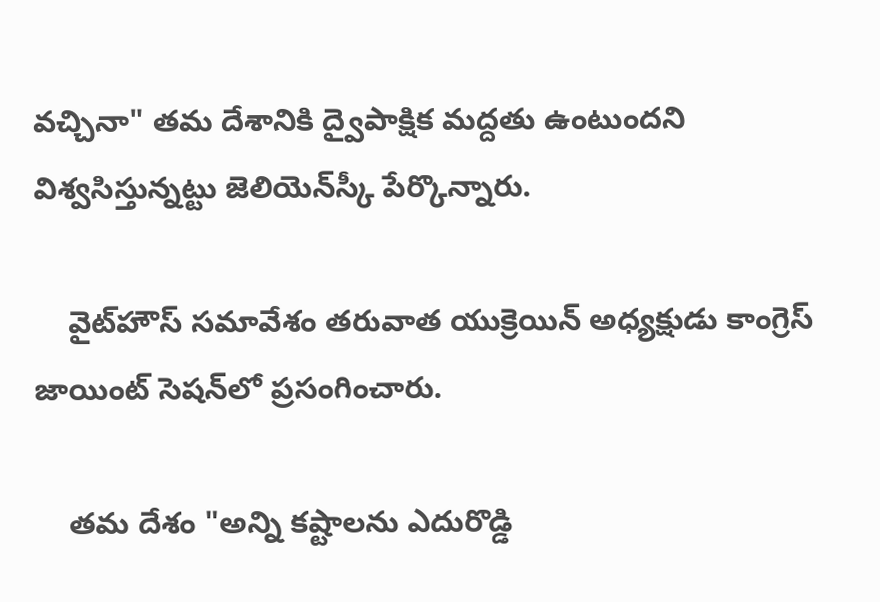వచ్చినా" తమ దేశానికి ద్వైపాక్షిక మద్దతు ఉంటుందని విశ్వసిస్తున్నట్టు జెలియెన్‌స్కీ పేర్కొన్నారు.

    వైట్‌హౌస్ సమావేశం తరువాత యుక్రెయిన్ అధ్యక్షుడు కాంగ్రెస్ జాయింట్ సెషన్‌లో ప్రసంగించారు.

    తమ దేశం "అన్ని కష్టాలను ఎదురొడ్డి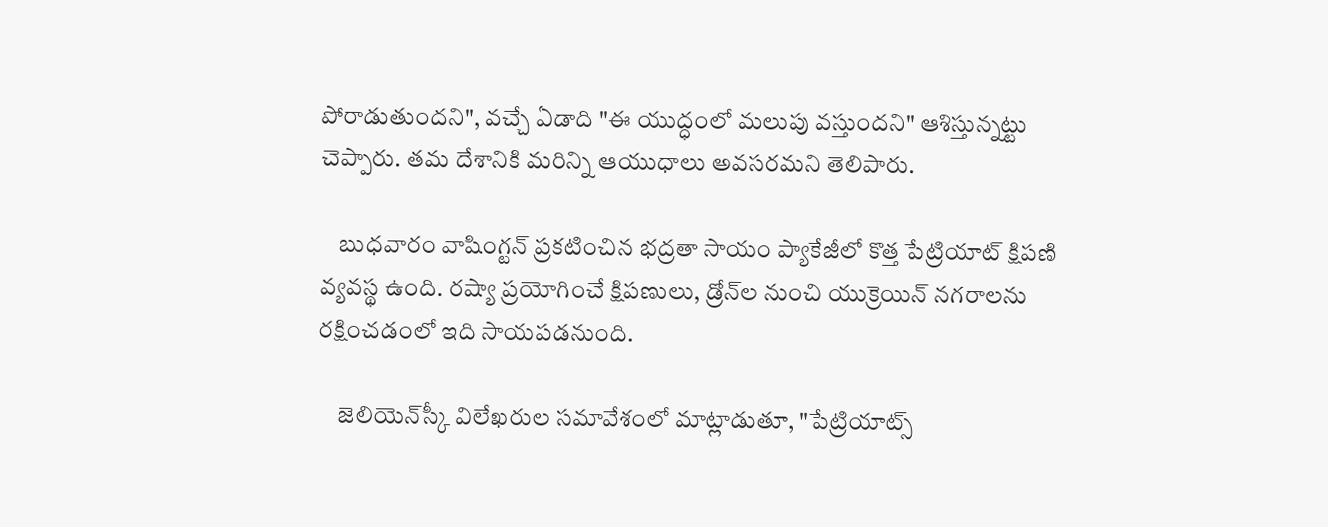పోరాడుతుందని", వచ్చే ఏడాది "ఈ యుద్ధంలో మలుపు వస్తుందని" ఆశిస్తున్నట్టు చెప్పారు. తమ దేశానికి మరిన్ని ఆయుధాలు అవసరమని తెలిపారు.

    బుధవారం వాషింగ్టన్ ప్రకటించిన భద్రతా సాయం ప్యాకేజీలో కొత్త పేట్రియాట్ క్షిపణి వ్యవస్థ ఉంది. రష్యా ప్రయోగించే క్షిపణులు, డ్రోన్‌ల నుంచి యుక్రెయిన్ నగరాలను రక్షించడంలో ఇది సాయపడనుంది.

    జెలియెన్‌స్కీ విలేఖరుల సమావేశంలో మాట్లాడుతూ, "పేట్రియాట్స్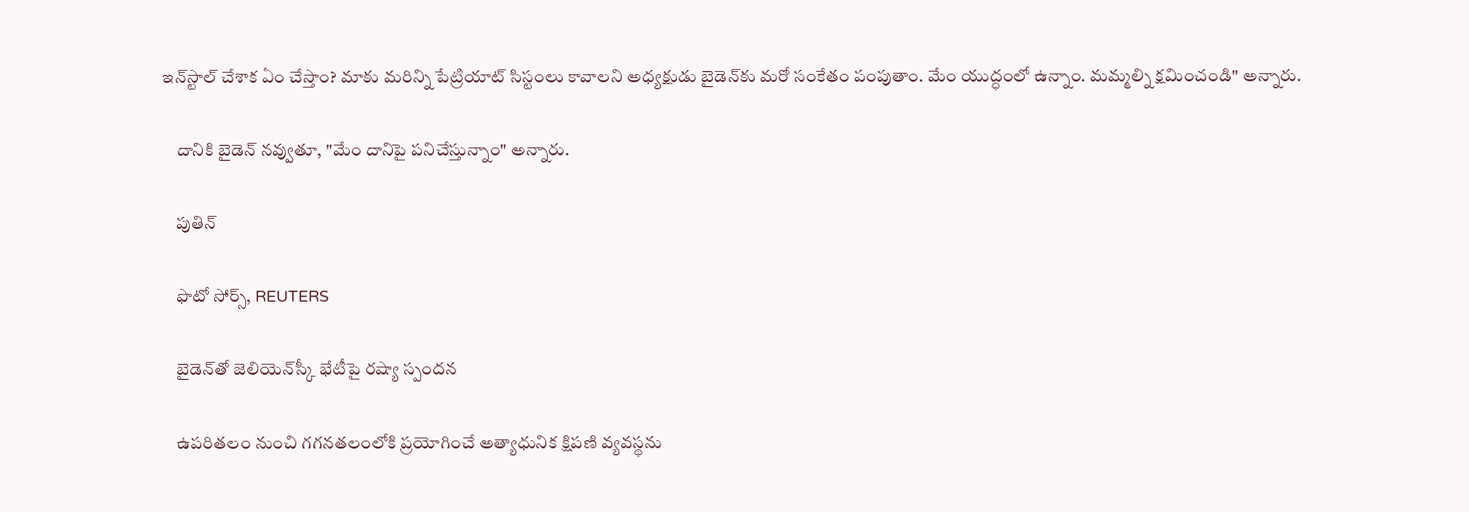ఇన్‌స్టాల్ చేశాక ఏం చేస్తాం? మాకు మరిన్ని పేట్రియాట్ సిస్టంలు కావాలని అధ్యక్షుడు బైడెన్‌కు మరో సంకేతం పంపుతాం. మేం యుద్ధంలో ఉన్నాం. మమ్మల్ని క్షమించండి" అన్నారు.

    దానికి బైడెన్ నవ్వుతూ, "మేం దానిపై పనిచేస్తున్నాం" అన్నారు.

    పుతిన్

    ఫొటో సోర్స్, REUTERS

    బైడెన్‌తో జెలియెన్‌స్కీ భేటీపై రష్యా స్పందన

    ఉపరితలం నుంచి గగనతలంలోకి ప్రయోగించే అత్యాధునిక క్షిపణి వ్యవస్థను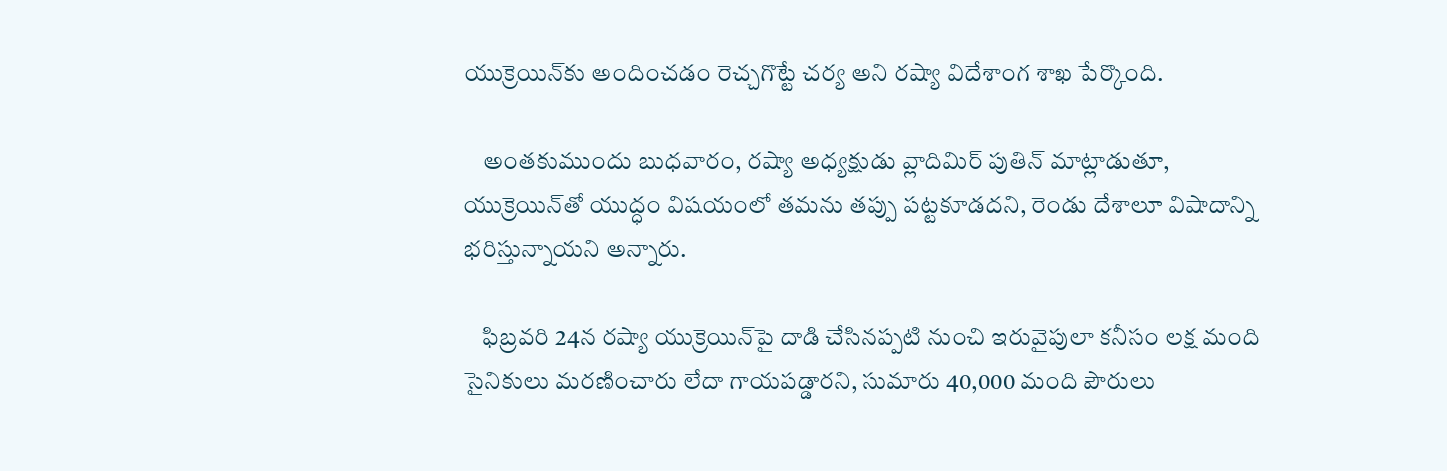యుక్రెయిన్‌కు అందించడం రెచ్చగొట్టే చర్య అని రష్యా విదేశాంగ శాఖ పేర్కొంది.

    అంతకుముందు బుధవారం, రష్యా అధ్యక్షుడు వ్లాదిమిర్ పుతిన్ మాట్లాడుతూ, యుక్రెయిన్‌తో యుద్ధం విషయంలో తమను తప్పు పట్టకూడదని, రెండు దేశాలూ విషాదాన్ని భరిస్తున్నాయని అన్నారు.

    ఫిబ్రవరి 24న రష్యా యుక్రెయిన్‌పై దాడి చేసినప్పటి నుంచి ఇరువైపులా కనీసం లక్ష మంది సైనికులు మరణించారు లేదా గాయపడ్డారని, సుమారు 40,000 మంది పౌరులు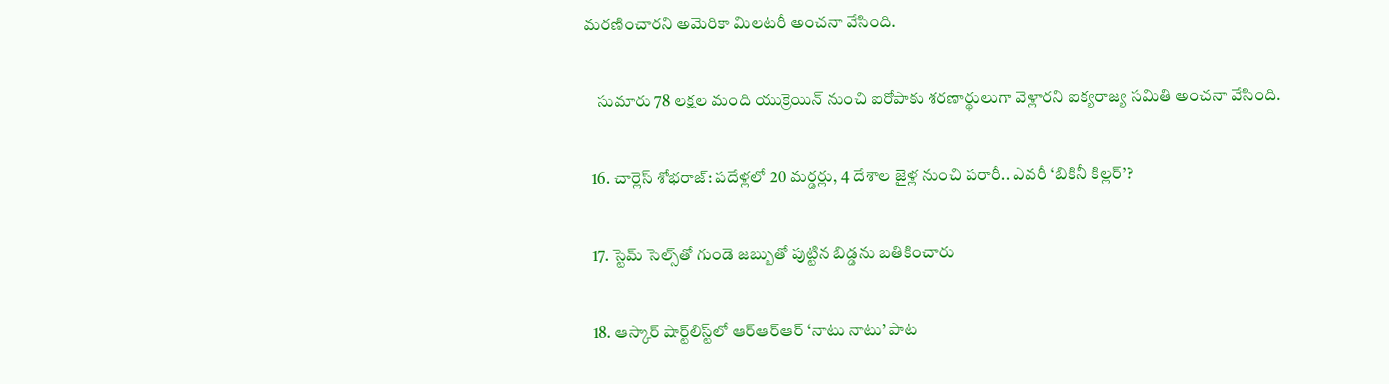మరణించారని అమెరికా మిలటరీ అంచనా వేసింది.

    సుమారు 78 లక్షల మంది యుక్రెయిన్ నుంచి ఐరోపాకు శరణార్థులుగా వెళ్లారని ఐక్యరాజ్య సమితి అంచనా వేసింది.

  16. చార్లెస్ శోభరాజ్: పదేళ్లలో 20 మర్డర్లు, 4 దేశాల జైళ్ల నుంచి పరారీ.. ఎవరీ ‘బికినీ కిల్లర్’?

  17. స్టెమ్ సెల్స్‌తో గుండె జబ్బుతో పుట్టిన బిడ్డను బతికించారు

  18. ఆస్కార్ షార్ట్‌లిస్ట్‌లో ఆర్ఆర్ఆర్ ‘నాటు నాటు’ పాట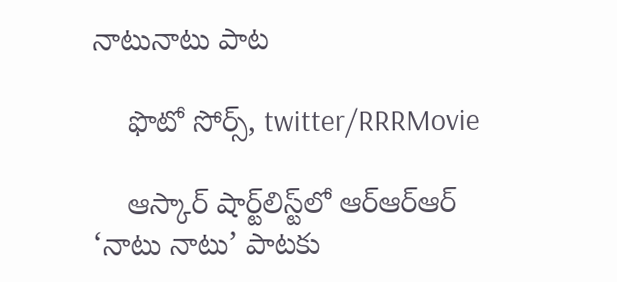నాటునాటు పాట

    ఫొటో సోర్స్, twitter/RRRMovie

    ఆస్కార్ షార్ట్‌లిస్ట్‌లో ఆర్ఆర్ఆర్ ‘నాటు నాటు’ పాటకు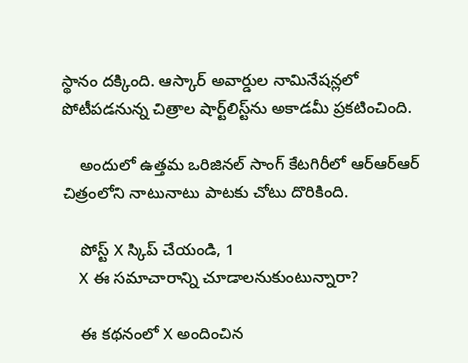స్థానం దక్కింది. ఆస్కార్ అవార్డుల నామినేషన్లలో పోటీపడనున్న చిత్రాల షార్ట్‌లిస్ట్‌ను అకాడమీ ప్రకటించింది.

    అందులో ఉత్తమ ఒరిజినల్ సాంగ్ కేటగిరీలో ఆర్ఆర్ఆర్ చిత్రంలోని నాటునాటు పాటకు చోటు దొరికింది.

    పోస్ట్‌ X స్కిప్ చేయండి, 1
    X ఈ సమాచారాన్ని చూడాలనుకుంటున్నారా?

    ఈ కథనంలో X అందించిన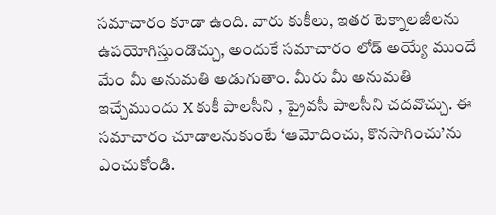సమాచారం కూడా ఉంది. వారు కుకీలు, ఇతర టెక్నాలజీలను ఉపయోగిస్తుండొచ్చు, అందుకే సమాచారం లోడ్ అయ్యే ముందే మేం మీ అనుమతి అడుగుతాం. మీరు మీ అనుమతి ఇచ్చేముందు X కుకీ పాలసీని , ప్రైవసీ పాలసీని చదవొచ్చు. ఈ సమాచారం చూడాలనుకుంటే ‘ఆమోదించు, కొనసాగించు’ను ఎంచుకోండి.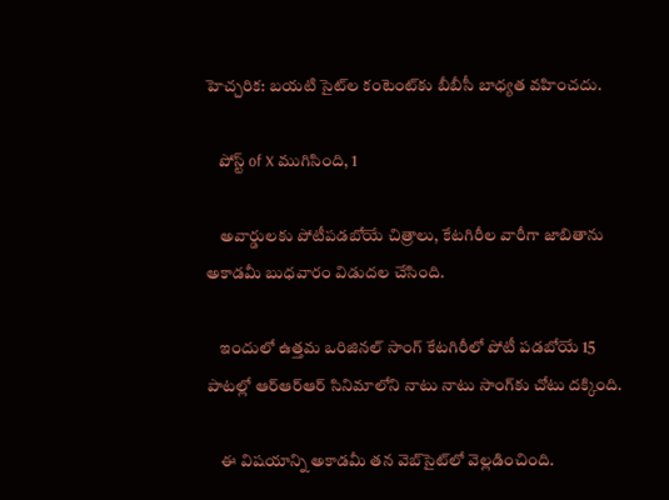హెచ్చరిక: బయటి సైట్‌ల కంటెంట్‌కు బీబీసీ బాధ్యత వహించదు.

    పోస్ట్ of X ముగిసింది, 1

    అవార్డులకు పోటీపడబోయే చిత్రాలు, కేటగిరీల వారీగా జాబితాను అకాడమీ బుధవారం విడుదల చేసింది.

    ఇందులో ఉత్తమ ఒరిజినల్ సాంగ్ కేటగిరీలో పోటీ పడబోయే 15 పాటల్లో ఆర్‌ఆర్ఆర్ సినిమాలోని నాటు నాటు సాంగ్‌కు చోటు దక్కింది.

    ఈ విషయాన్ని అకాడమీ తన వెబ్‌సైట్‌లో వెల్లడించింది.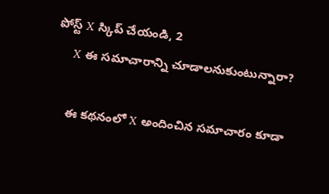పోస్ట్‌ X స్కిప్ చేయండి, 2
    X ఈ సమాచారాన్ని చూడాలనుకుంటున్నారా?

    ఈ కథనంలో X అందించిన సమాచారం కూడా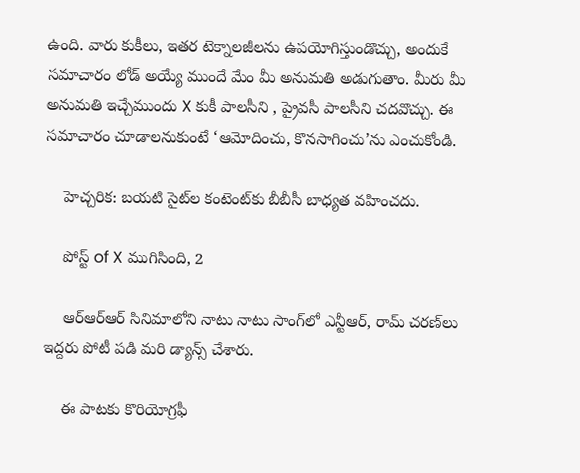ఉంది. వారు కుకీలు, ఇతర టెక్నాలజీలను ఉపయోగిస్తుండొచ్చు, అందుకే సమాచారం లోడ్ అయ్యే ముందే మేం మీ అనుమతి అడుగుతాం. మీరు మీ అనుమతి ఇచ్చేముందు X కుకీ పాలసీని , ప్రైవసీ పాలసీని చదవొచ్చు. ఈ సమాచారం చూడాలనుకుంటే ‘ఆమోదించు, కొనసాగించు’ను ఎంచుకోండి.

    హెచ్చరిక: బయటి సైట్‌ల కంటెంట్‌కు బీబీసీ బాధ్యత వహించదు.

    పోస్ట్ of X ముగిసింది, 2

    ఆర్‌ఆర్ఆర్‌ సినిమాలోని నాటు నాటు సాంగ్‌లో ఎన్టీఆర్, రామ్ చరణ్‌లు ఇద్దరు పోటీ పడి మరి డ్యాన్స్ చేశారు.

    ఈ పాటకు కొరియోగ్రఫీ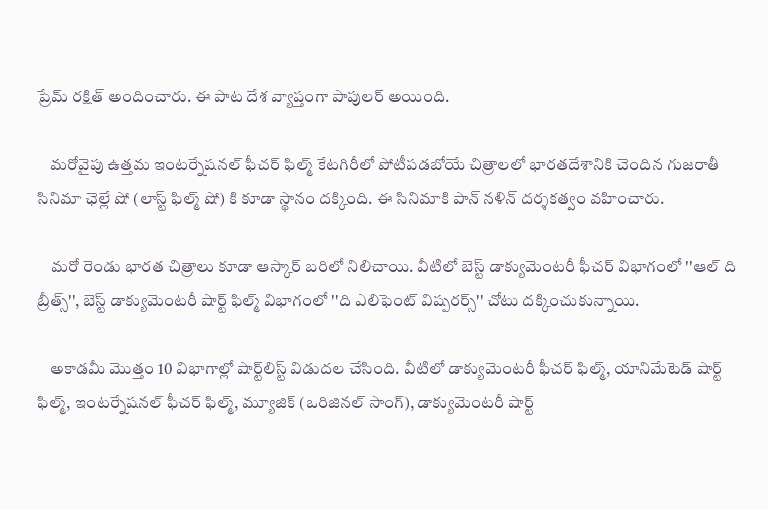ప్రేమ్ రక్షిత్ అందించారు. ఈ పాట దేశ వ్యాప్తంగా పాపులర్ అయింది.

    మరోవైపు ఉత్తమ ఇంటర్నేషనల్ ఫీచర్ ఫిల్మ్ కేటగిరీలో పోటీపడబోయే చిత్రాలలో భారతదేశానికి చెందిన గుజరాతీ సినిమా ఛెల్లే షో (లాస్ట్ ఫిల్మ్ షో) కి కూడా స్థానం దక్కింది. ఈ సినిమాకి పాన్ నళిన్ దర్శకత్వం వహించారు.

    మరో రెండు భారత చిత్రాలు కూడా ఆస్కార్ బరిలో నిలిచాయి. వీటిలో బెస్ట్ డాక్యుమెంటరీ ఫీచర్ విభాగంలో ''ఆల్ ది బ్రీత్స్'', బెస్ట్ డాక్యుమెంటరీ షార్ట్ ఫిల్మ్ విభాగంలో ''ది ఎలిఫెంట్ విష్పరర్స్'' చోటు దక్కించుకున్నాయి.

    అకాడమీ మొత్తం 10 విభాగాల్లో షార్ట్‌లిస్ట్‌ విడుదల చేసింది. వీటిలో డాక్యుమెంటరీ ఫీచర్ ఫిల్మ్, యానిమేటెడ్ షార్ట్ ఫిల్మ్, ఇంటర్నేషనల్ ఫీచర్ ఫిల్మ్, మ్యూజిక్ (ఒరిజినల్ సాంగ్), డాక్యుమెంటరీ షార్ట్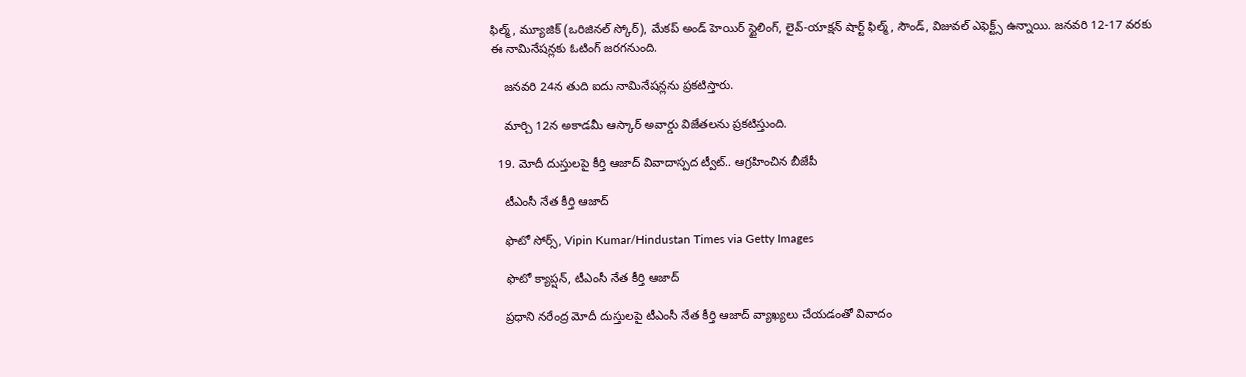ఫిల్మ్, మ్యూజిక్ (ఒరిజినల్ స్కోర్), మేకప్ అండ్ హెయిర్ స్టైలింగ్, లైవ్-యాక్షన్ షార్ట్ ఫిల్మ్, సౌండ్, విజువల్ ఎఫెక్ట్స్ ఉన్నాయి. జనవరి 12-17 వరకు ఈ నామినేషన్లకు ఓటింగ్ జరగనుంది.

    జనవరి 24న తుది ఐదు నామినేషన్లను ప్రకటిస్తారు.

    మార్చి 12న అకాడమీ ఆస్కార్ అవార్డు విజేతలను ప్రకటిస్తుంది.

  19. మోదీ దుస్తులపై కీర్తి ఆజాద్ వివాదాస్పద ట్వీట్.. ఆగ్రహించిన బీజేపీ

    టీఎంసీ నేత కీర్తి ఆజాద్

    ఫొటో సోర్స్, Vipin Kumar/Hindustan Times via Getty Images

    ఫొటో క్యాప్షన్, టీఎంసీ నేత కీర్తి ఆజాద్

    ప్రధాని నరేంద్ర మోదీ దుస్తులపై టీఎంసీ నేత కీర్తి ఆజాద్ వ్యాఖ్యలు చేయడంతో వివాదం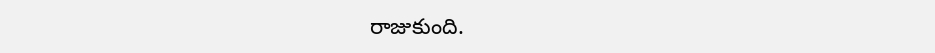రాజుకుంది.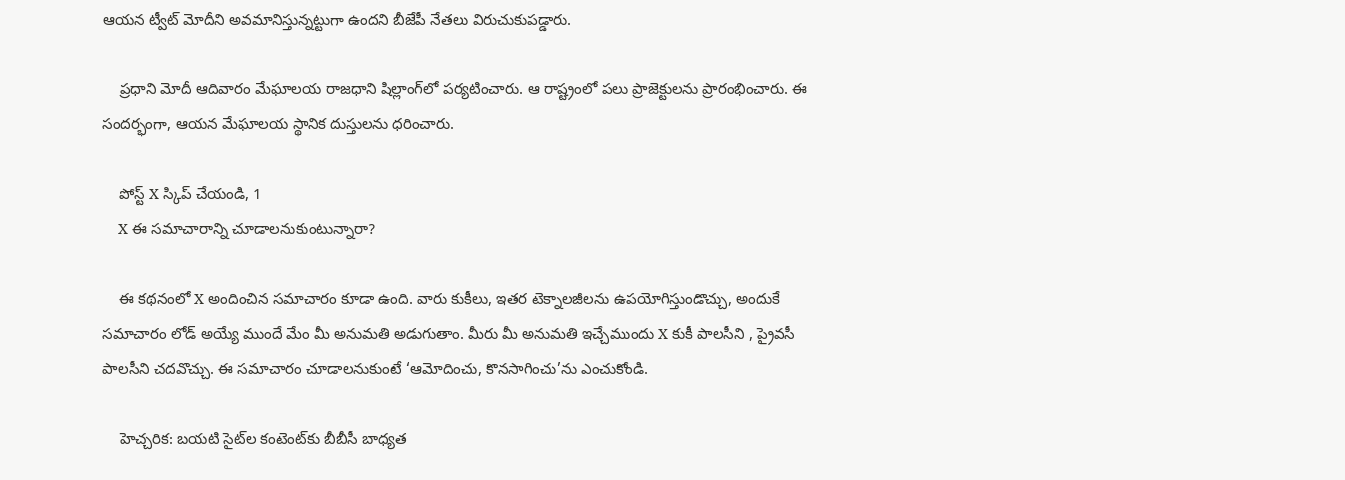ఆయన ట్వీట్ మోదీని అవమానిస్తున్నట్టుగా ఉందని బీజేపీ నేతలు విరుచుకుపడ్డారు.

    ప్రధాని మోదీ ఆదివారం మేఘాలయ రాజధాని షిల్లాంగ్‌లో పర్యటించారు. ఆ రాష్ట్రంలో పలు ప్రాజెక్టులను ప్రారంభించారు. ఈ సందర్భంగా, ఆయన మేఘాలయ స్థానిక దుస్తులను ధరించారు.

    పోస్ట్‌ X స్కిప్ చేయండి, 1
    X ఈ సమాచారాన్ని చూడాలనుకుంటున్నారా?

    ఈ కథనంలో X అందించిన సమాచారం కూడా ఉంది. వారు కుకీలు, ఇతర టెక్నాలజీలను ఉపయోగిస్తుండొచ్చు, అందుకే సమాచారం లోడ్ అయ్యే ముందే మేం మీ అనుమతి అడుగుతాం. మీరు మీ అనుమతి ఇచ్చేముందు X కుకీ పాలసీని , ప్రైవసీ పాలసీని చదవొచ్చు. ఈ సమాచారం చూడాలనుకుంటే ‘ఆమోదించు, కొనసాగించు’ను ఎంచుకోండి.

    హెచ్చరిక: బయటి సైట్‌ల కంటెంట్‌కు బీబీసీ బాధ్యత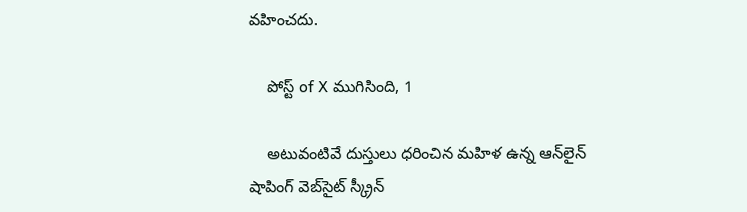వహించదు.

    పోస్ట్ of X ముగిసింది, 1

    అటువంటివే దుస్తులు ధరించిన మహిళ ఉన్న ఆన్‌లైన్ షాపింగ్ వెబ్‌సైట్ స్క్రీన్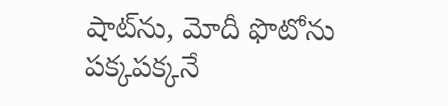షాట్‌ను, మోదీ ఫొటోను పక్కపక్కనే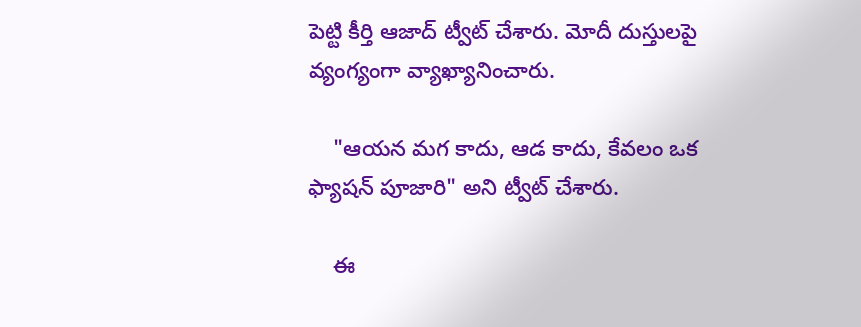పెట్టి కీర్తి ఆజాద్ ట్వీట్ చేశారు. మోదీ దుస్తులపై వ్యంగ్యంగా వ్యాఖ్యానించారు.

    "ఆయన మగ కాదు, ఆడ కాదు, కేవలం ఒక ఫ్యాషన్ పూజారి" అని ట్వీట్ చేశారు.

    ఈ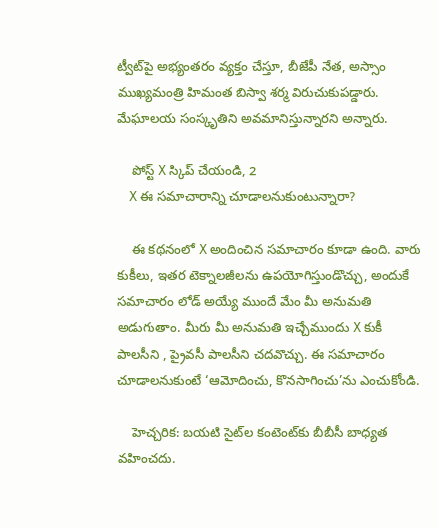ట్వీట్‌పై అభ్యంతరం వ్యక్తం చేస్తూ, బీజేపీ నేత, అస్సాం ముఖ్యమంత్రి హిమంత బిస్వా శర్మ విరుచుకుపడ్డారు. మేఘాలయ సంస్కృతిని అవమానిస్తున్నారని అన్నారు.

    పోస్ట్‌ X స్కిప్ చేయండి, 2
    X ఈ సమాచారాన్ని చూడాలనుకుంటున్నారా?

    ఈ కథనంలో X అందించిన సమాచారం కూడా ఉంది. వారు కుకీలు, ఇతర టెక్నాలజీలను ఉపయోగిస్తుండొచ్చు, అందుకే సమాచారం లోడ్ అయ్యే ముందే మేం మీ అనుమతి అడుగుతాం. మీరు మీ అనుమతి ఇచ్చేముందు X కుకీ పాలసీని , ప్రైవసీ పాలసీని చదవొచ్చు. ఈ సమాచారం చూడాలనుకుంటే ‘ఆమోదించు, కొనసాగించు’ను ఎంచుకోండి.

    హెచ్చరిక: బయటి సైట్‌ల కంటెంట్‌కు బీబీసీ బాధ్యత వహించదు.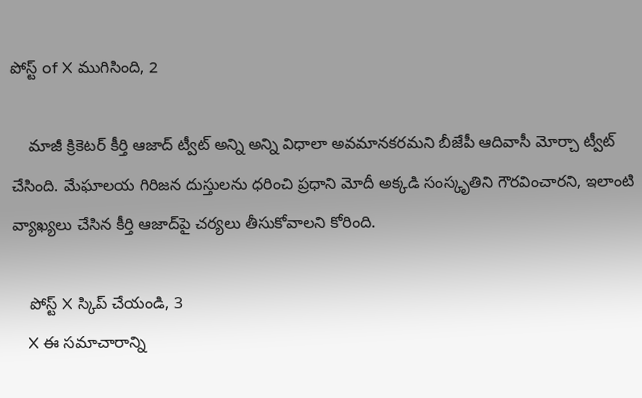పోస్ట్ of X ముగిసింది, 2

    మాజీ క్రికెటర్ కీర్తి ఆజాద్ ట్వీట్ అన్ని అన్ని విధాలా అవమానకరమని బీజేపీ ఆదివాసీ మోర్చా ట్వీట్ చేసింది. మేఘాలయ గిరిజన దుస్తులను ధరించి ప్రధాని మోదీ అక్కడి సంస్కృతిని గౌరవించారని, ఇలాంటి వ్యాఖ్యలు చేసిన కీర్తి ఆజాద్‌పై చర్యలు తీసుకోవాలని కోరింది.

    పోస్ట్‌ X స్కిప్ చేయండి, 3
    X ఈ సమాచారాన్ని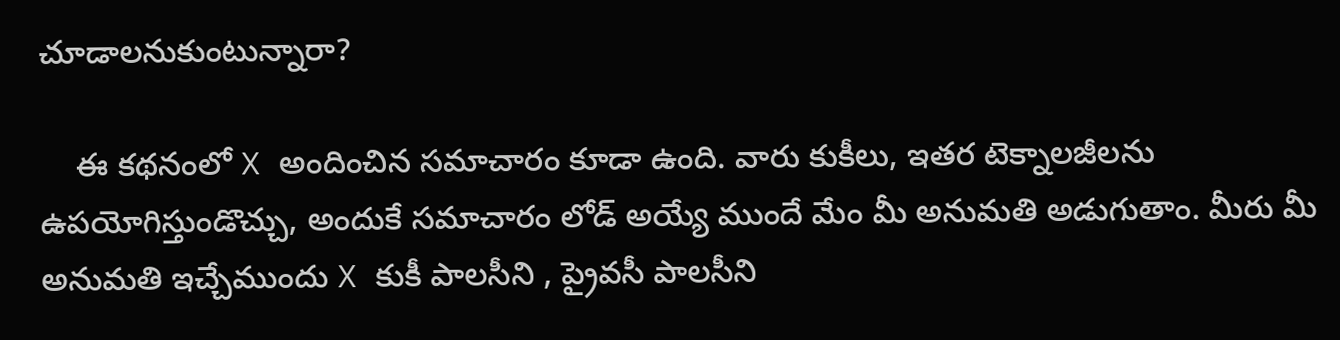చూడాలనుకుంటున్నారా?

    ఈ కథనంలో X అందించిన సమాచారం కూడా ఉంది. వారు కుకీలు, ఇతర టెక్నాలజీలను ఉపయోగిస్తుండొచ్చు, అందుకే సమాచారం లోడ్ అయ్యే ముందే మేం మీ అనుమతి అడుగుతాం. మీరు మీ అనుమతి ఇచ్చేముందు X కుకీ పాలసీని , ప్రైవసీ పాలసీని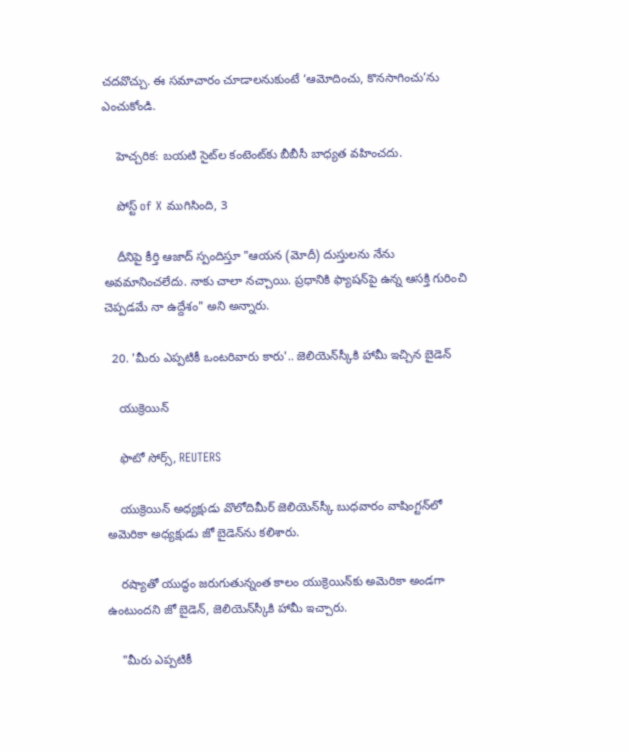చదవొచ్చు. ఈ సమాచారం చూడాలనుకుంటే ‘ఆమోదించు, కొనసాగించు’ను ఎంచుకోండి.

    హెచ్చరిక: బయటి సైట్‌ల కంటెంట్‌కు బీబీసీ బాధ్యత వహించదు.

    పోస్ట్ of X ముగిసింది, 3

    దీనిపై కీర్తి ఆజాద్ స్పందిస్తూ "ఆయన (మోదీ) దుస్తులను నేను అవమానించలేదు. నాకు చాలా నచ్చాయి. ప్రధానికి ఫ్యాషన్‌పై ఉన్న ఆసక్తి గురించి చెప్పడమే నా ఉద్దేశం" అని అన్నారు.

  20. 'మీరు ఎప్పటికీ ఒంటరివారు కారు'.. జెలియెన్‌స్కీకి హామీ ఇచ్చిన బైడెన్

    యుక్రెయిన్

    ఫొటో సోర్స్, REUTERS

    యుక్రెయిన్ అధ్యక్షుడు వొలోదిమీర్ జెలియెన్‌స్కీ బుధవారం వాషింగ్టన్‌లో అమెరికా అధ్యక్షుడు జో బైడెన్‌ను కలిశారు.

    రష్యాతో యుద్ధం జరుగుతున్నంత కాలం యుక్రెయిన్‌కు అమెరికా అండగా ఉంటుందని జో బైడెన్, జెలియెన్‌స్కీకి హామీ ఇచ్చారు.

    "మీరు ఎప్పటికీ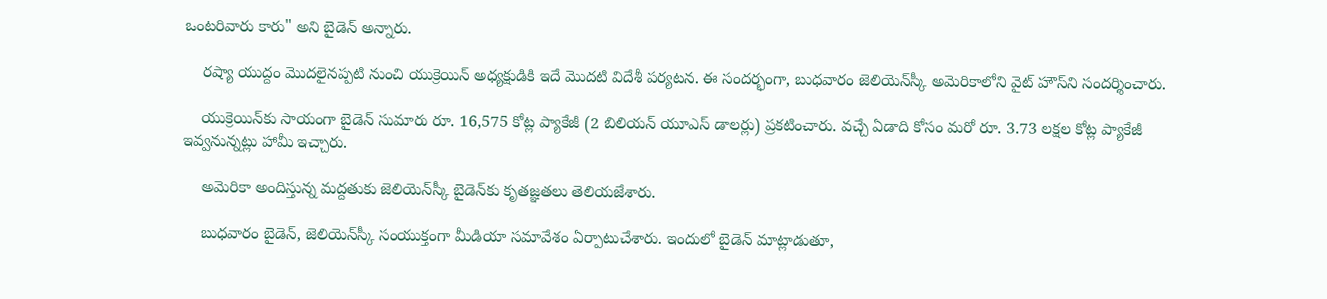ఒంటరివారు కారు" అని బైడెన్ అన్నారు.

    రష్యా యుద్దం మొదలైనప్పటి నుంచి యుక్రెయిన్ అధ్యక్షుడికి ఇదే మొదటి విదేశీ పర్యటన. ఈ సందర్భంగా, బుధవారం జెలియెన్‌స్కీ అమెరికాలోని వైట్ హౌస్‌ని సందర్శించారు.

    యుక్రెయిన్‌కు సాయంగా బైడెన్ సుమారు రూ. 16,575 కోట్ల ప్యాకేజీ (2 బిలియన్ యూఎస్ డాలర్లు) ప్రకటించారు. వచ్చే ఏడాది కోసం మరో రూ. 3.73 లక్షల కోట్ల ప్యాకేజీ ఇవ్వనున్నట్లు హామీ ఇచ్చారు.

    అమెరికా అందిస్తున్న మద్దతుకు జెలియెన్‌స్కీ బైడెన్‌కు కృతజ్ఞతలు తెలియజేశారు.

    బుధవారం బైడెన్, జెలియెన్‌స్కీ సంయుక్తంగా మీడియా సమావేశం ఏర్పాటుచేశారు. ఇందులో బైడెన్ మాట్లాడుతూ,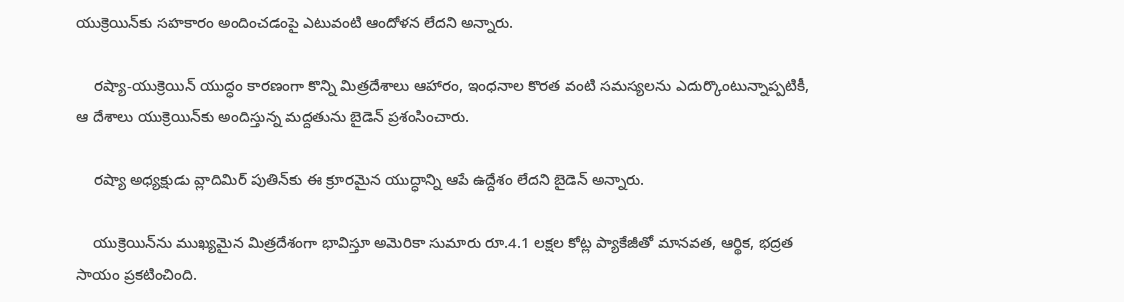యుక్రెయిన్‌కు సహకారం అందించడంపై ఎటువంటి ఆందోళన లేదని అన్నారు.

    రష్యా-యుక్రెయిన్ యుద్ధం కారణంగా కొన్ని మిత్రదేశాలు ఆహారం, ఇంధనాల కొరత వంటి సమస్యలను ఎదుర్కొంటున్నాప్పటికీ, ఆ దేశాలు యుక్రెయిన్‌కు అందిస్తున్న మద్దతును బైడెన్ ప్రశంసించారు.

    రష్యా అధ్యక్షుడు వ్లాదిమిర్ పుతిన్‌కు ఈ క్రూరమైన యుద్ధాన్ని ఆపే ఉద్దేశం లేదని బైడెన్ అన్నారు.

    యుక్రెయిన్‌ను ముఖ్యమైన మిత్రదేశంగా భావిస్తూ అమెరికా సుమారు రూ.4.1 లక్షల కోట్ల ప్యాకేజీతో మానవత, ఆర్థిక, భద్రత సాయం ప్రకటించింది.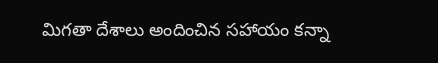మిగతా దేశాలు అందించిన సహాయం కన్నా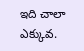ఇది చాలా ఎక్కువ.